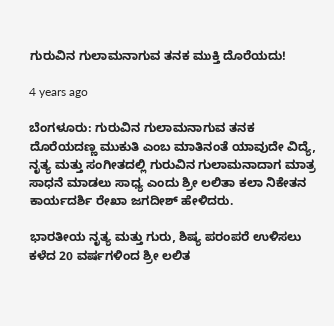ಗುರುವಿನ ಗುಲಾಮನಾಗುವ ತನಕ ಮುಕ್ತಿ ದೊರೆಯದು!

4 years ago

ಬೆಂಗಳೂರು: ಗುರುವಿನ ಗುಲಾಮನಾಗುವ ತನಕ ದೊರೆಯದಣ್ಣ ಮುಕುತಿ ಎಂಬ ಮಾತಿನಂತೆ ಯಾವುದೇ ವಿದ್ಯೆ, ನೃತ್ಯ ಮತ್ತು ಸಂಗೀತದಲ್ಲಿ ಗುರುವಿನ ಗುಲಾಮನಾದಾಗ ಮಾತ್ರ ಸಾಧನೆ ಮಾಡಲು ಸಾಧ್ಯ ಎಂದು ಶ್ರೀ ಲಲಿತಾ ಕಲಾ ನಿಕೇತನ ಕಾರ್ಯದರ್ಶಿ ರೇಖಾ ಜಗದೀಶ್ ಹೇಳಿದರು.

ಭಾರತೀಯ ನೃತ್ಯ ಮತ್ತು ಗುರು, ಶಿಷ್ಯ ಪರಂಪರೆ ಉಳಿಸಲು ಕಳೆದ 20 ವರ್ಷಗಳಿಂದ ಶ್ರೀ ಲಲಿತ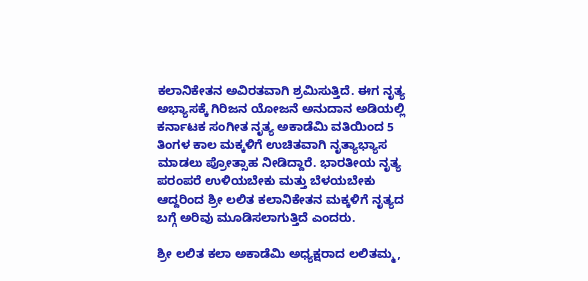ಕಲಾನಿಕೇತನ ಅವಿರತವಾಗಿ ಶ್ರಮಿಸುತ್ತಿದೆ. ಈಗ ನೃತ್ಯ ಅಭ್ಯಾಸಕ್ಕೆ ಗಿರಿಜನ ಯೋಜನೆ ಅನುದಾನ ಅಡಿಯಲ್ಲಿ ಕರ್ನಾಟಕ ಸಂಗೀತ ನೃತ್ಯ ಅಕಾಡೆಮಿ ವತಿಯಿಂದ 5 ತಿಂಗಳ ಕಾಲ ಮಕ್ಕಳಿಗೆ ಉಚಿತವಾಗಿ ನೃತ್ಯಾಭ್ಯಾಸ ಮಾಡಲು ಪ್ರೋತ್ಸಾಹ ನೀಡಿದ್ದಾರೆ. ಭಾರತೀಯ ನೃತ್ಯ ಪರಂಪರೆ ಉಳಿಯಬೇಕು ಮತ್ತು ಬೆಳಯಬೇಕು ಆದ್ದರಿಂದ ಶ್ರೀ ಲಲಿತ ಕಲಾನಿಕೇತನ ಮಕ್ಕಳಿಗೆ ನೃತ್ಯದ ಬಗ್ಗೆ ಅರಿವು ಮೂಡಿಸಲಾಗುತ್ತಿದೆ ಎಂದರು.

ಶ್ರೀ ಲಲಿತ ಕಲಾ ಅಕಾಡೆಮಿ ಅಧ್ಯಕ್ಷರಾದ ಲಲಿತಮ್ಮ,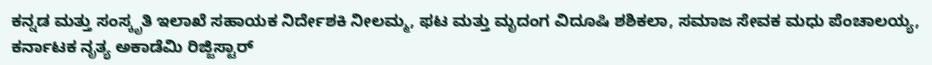ಕನ್ನಡ ಮತ್ತು ಸಂಸ್ಕೃತಿ ಇಲಾಖೆ ಸಹಾಯಕ ನಿರ್ದೇಶಕಿ ನೀಲಮ್ಮ, ಫಟ ಮತ್ತು ಮೃದಂಗ ವಿದೂಷಿ ಶಶಿಕಲಾ, ಸಮಾಜ ಸೇವಕ ಮಧು ಪೆಂಚಾಲಯ್ಯ, ಕರ್ನಾಟಕ ನೃತ್ಯ ಅಕಾಡೆಮಿ ರಿಜ್ಜಿಸ್ಟಾರ್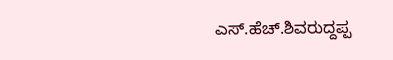ಎಸ್.ಹೆಚ್.ಶಿವರುದ್ದಪ್ಪ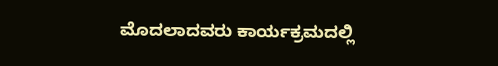ಮೊದಲಾದವರು ಕಾರ್ಯಕ್ರಮದಲ್ಲಿ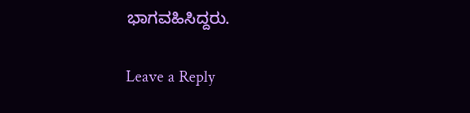ಭಾಗವಹಿಸಿದ್ದರು.

Leave a Reply